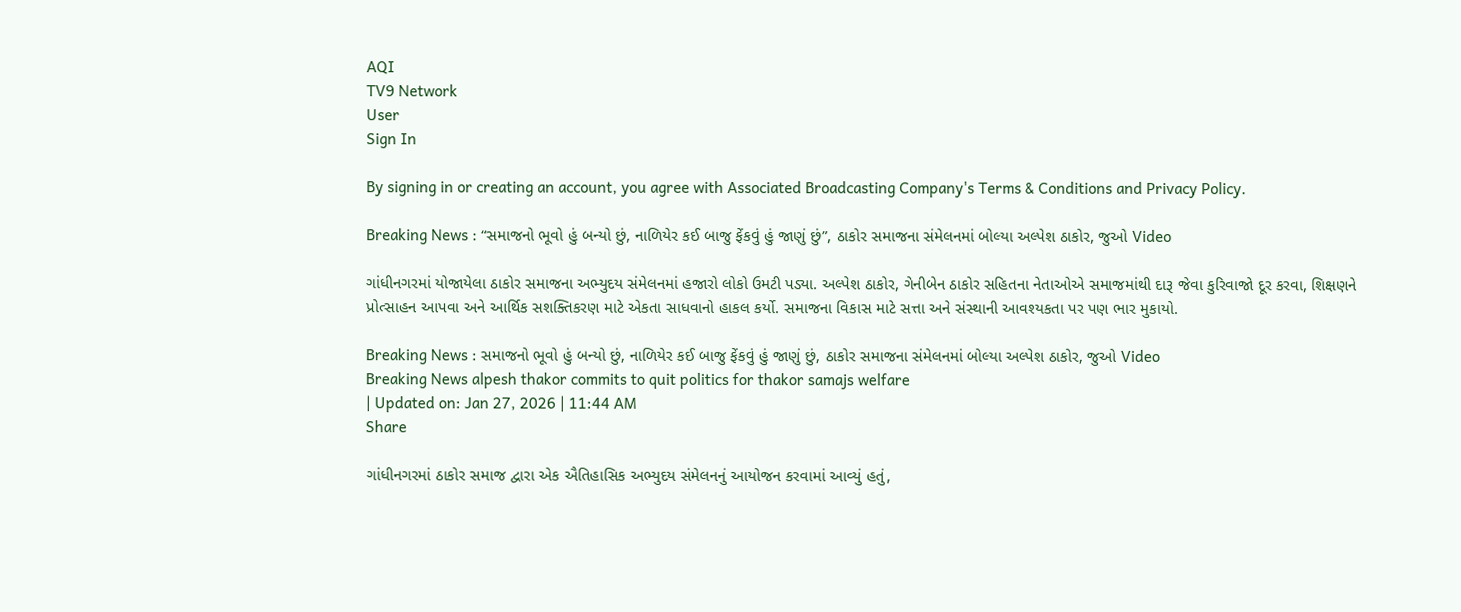AQI
TV9 Network
User
Sign In

By signing in or creating an account, you agree with Associated Broadcasting Company's Terms & Conditions and Privacy Policy.

Breaking News : “સમાજનો ભૂવો હું બન્યો છું, નાળિયેર કઈ બાજુ ફેંકવું હું જાણું છું”, ઠાકોર સમાજના સંમેલનમાં બોલ્યા અલ્પેશ ઠાકોર, જુઓ Video

ગાંધીનગરમાં યોજાયેલા ઠાકોર સમાજના અભ્યુદય સંમેલનમાં હજારો લોકો ઉમટી પડ્યા. અલ્પેશ ઠાકોર, ગેનીબેન ઠાકોર સહિતના નેતાઓએ સમાજમાંથી દારૂ જેવા કુરિવાજો દૂર કરવા, શિક્ષણને પ્રોત્સાહન આપવા અને આર્થિક સશક્તિકરણ માટે એકતા સાધવાનો હાકલ કર્યો. સમાજના વિકાસ માટે સત્તા અને સંસ્થાની આવશ્યકતા પર પણ ભાર મુકાયો.

Breaking News : સમાજનો ભૂવો હું બન્યો છું, નાળિયેર કઈ બાજુ ફેંકવું હું જાણું છું, ઠાકોર સમાજના સંમેલનમાં બોલ્યા અલ્પેશ ઠાકોર, જુઓ Video
Breaking News alpesh thakor commits to quit politics for thakor samajs welfare
| Updated on: Jan 27, 2026 | 11:44 AM
Share

ગાંધીનગરમાં ઠાકોર સમાજ દ્વારા એક ઐતિહાસિક અભ્યુદય સંમેલનનું આયોજન કરવામાં આવ્યું હતું,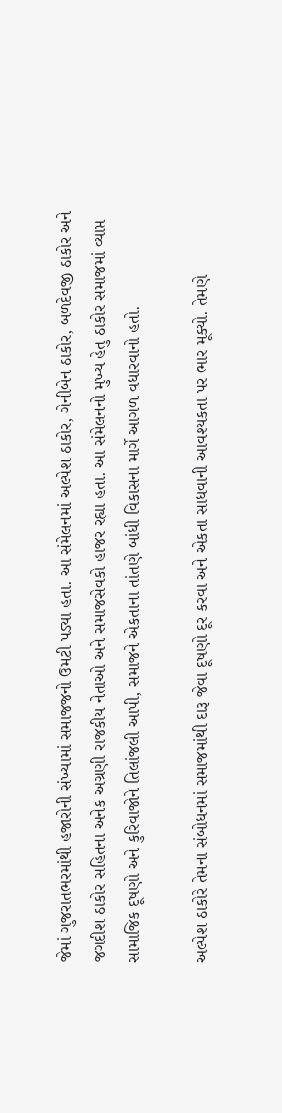જેમાં ગુજરાતભરમાંથી હજારોની સંખ્યામાં સમાજજનો ઉમટી પડ્યા હતા. આ સંમેલનમાં અલ્પેશ ઠાકોર, ગેનીબેન ઠાકોર, બળદેવજી ઠાકોર અને જગદીશ ઠાકોર સહિતના અનેક અગ્રણી રાજકીય નેતાઓ અને સમાજસેવકો હાજર રહ્યા હતા. આ સંમેલનનો મુખ્ય હેતુ ઠાકોર સમાજમાં વ્યાપ્ત સામાજિક દૂષણો અને કુરિવાજોને તિલાંજલી આપી, સમાજને એકતાના તાંતણે બાંધી વિકાસના માર્ગે આગળ વધારવાનો હતો.

અલ્પેશ ઠાકોરે તેમના સંબોધનમાં સમાજમાંથી દારૂ જેવા દૂષણો દૂર કરવા અને એકતા સાધવાની આવશ્યકતા પર ભાર મૂક્યો. તેમણે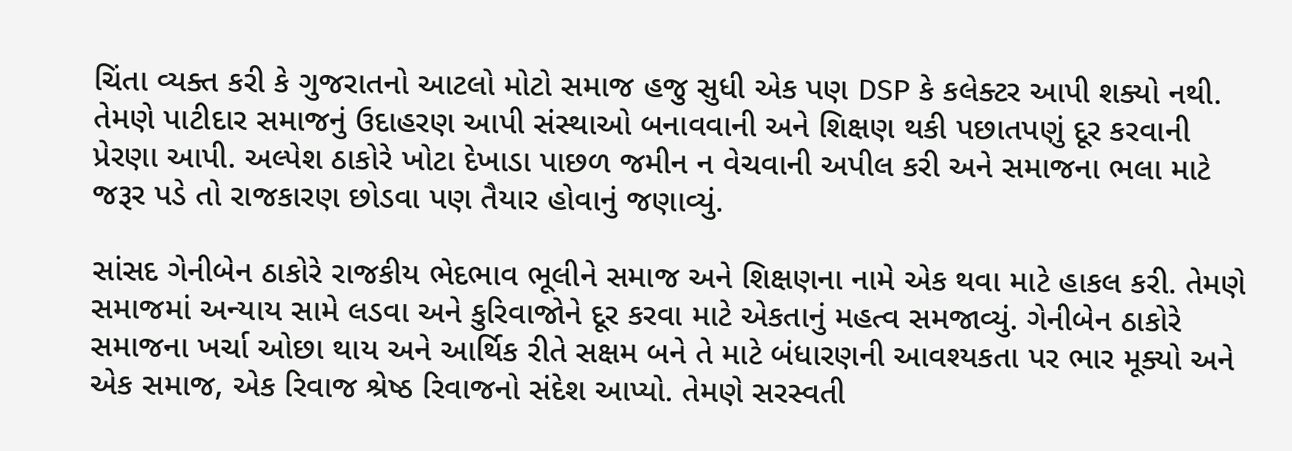ચિંતા વ્યક્ત કરી કે ગુજરાતનો આટલો મોટો સમાજ હજુ સુધી એક પણ DSP કે કલેક્ટર આપી શક્યો નથી. તેમણે પાટીદાર સમાજનું ઉદાહરણ આપી સંસ્થાઓ બનાવવાની અને શિક્ષણ થકી પછાતપણું દૂર કરવાની પ્રેરણા આપી. અલ્પેશ ઠાકોરે ખોટા દેખાડા પાછળ જમીન ન વેચવાની અપીલ કરી અને સમાજના ભલા માટે જરૂર પડે તો રાજકારણ છોડવા પણ તૈયાર હોવાનું જણાવ્યું.

સાંસદ ગેનીબેન ઠાકોરે રાજકીય ભેદભાવ ભૂલીને સમાજ અને શિક્ષણના નામે એક થવા માટે હાકલ કરી. તેમણે સમાજમાં અન્યાય સામે લડવા અને કુરિવાજોને દૂર કરવા માટે એકતાનું મહત્વ સમજાવ્યું. ગેનીબેન ઠાકોરે સમાજના ખર્ચા ઓછા થાય અને આર્થિક રીતે સક્ષમ બને તે માટે બંધારણની આવશ્યકતા પર ભાર મૂક્યો અને એક સમાજ, એક રિવાજ શ્રેષ્ઠ રિવાજનો સંદેશ આપ્યો. તેમણે સરસ્વતી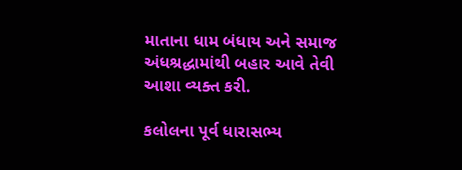માતાના ધામ બંધાય અને સમાજ અંધશ્રદ્ધામાંથી બહાર આવે તેવી આશા વ્યક્ત કરી.

કલોલના પૂર્વ ધારાસભ્ય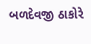બળદેવજી ઠાકોરે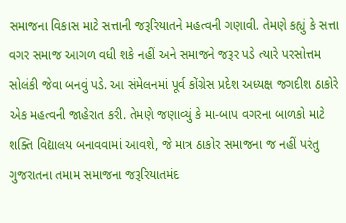સમાજના વિકાસ માટે સત્તાની જરૂરિયાતને મહત્વની ગણાવી. તેમણે કહ્યું કે સત્તા વગર સમાજ આગળ વધી શકે નહીં અને સમાજને જરૂર પડે ત્યારે પરસોત્તમ સોલંકી જેવા બનવું પડે. આ સંમેલનમાં પૂર્વ કોંગ્રેસ પ્રદેશ અધ્યક્ષ જગદીશ ઠાકોરે એક મહત્વની જાહેરાત કરી. તેમણે જણાવ્યું કે મા-બાપ વગરના બાળકો માટે શક્તિ વિદ્યાલય બનાવવામાં આવશે, જે માત્ર ઠાકોર સમાજના જ નહીં પરંતુ ગુજરાતના તમામ સમાજના જરૂરિયાતમંદ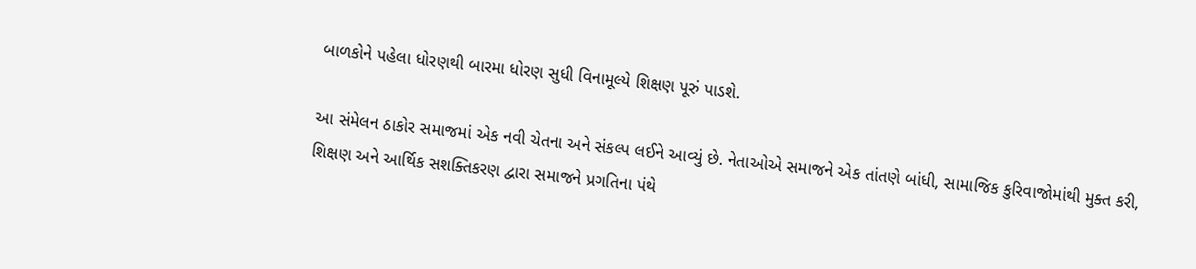બાળકોને પહેલા ધોરણથી બારમા ધોરણ સુધી વિનામૂલ્યે શિક્ષણ પૂરું પાડશે.

આ સંમેલન ઠાકોર સમાજમાં એક નવી ચેતના અને સંકલ્પ લઈને આવ્યું છે. નેતાઓએ સમાજને એક તાંતણે બાંધી, સામાજિક કુરિવાજોમાંથી મુક્ત કરી, શિક્ષણ અને આર્થિક સશક્તિકરણ દ્વારા સમાજને પ્રગતિના પંથે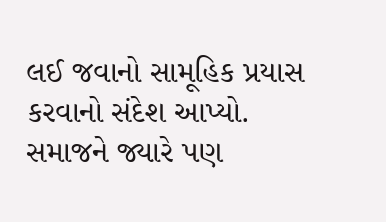લઈ જવાનો સામૂહિક પ્રયાસ કરવાનો સંદેશ આપ્યો. સમાજને જ્યારે પણ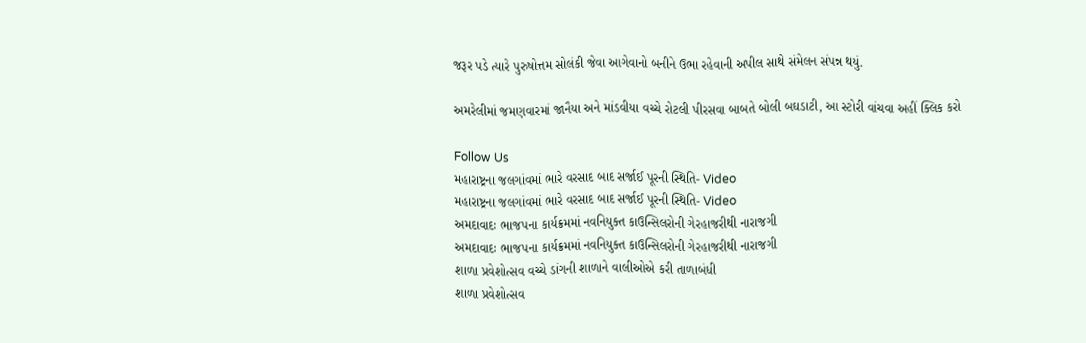જરૂર પડે ત્યારે પુરુષોત્તમ સોલંકી જેવા આગેવાનો બનીને ઉભા રહેવાની અપીલ સાથે સંમેલન સંપન્ન થયું.

અમરેલીમાં જમણવારમાં જાનૈયા અને માંડવીયા વચ્ચે રોટલી પીરસવા બાબતે બોલી બઘડાટી, આ સ્ટોરી વાંચવા અહીં ક્લિક કરો

Follow Us
મહારાષ્ટ્રના જલગાંવમાં ભારે વરસાદ બાદ સર્જાઈ પૂરની સ્થિતિ- Video
મહારાષ્ટ્રના જલગાંવમાં ભારે વરસાદ બાદ સર્જાઈ પૂરની સ્થિતિ- Video
અમદાવાદઃ ભાજપના કાર્યક્રમમાં નવનિયુક્ત કાઉન્સિલરોની ગેરહાજરીથી નારાજગી
અમદાવાદઃ ભાજપના કાર્યક્રમમાં નવનિયુક્ત કાઉન્સિલરોની ગેરહાજરીથી નારાજગી
શાળા પ્રવેશોત્સવ વચ્ચે ડાંગની શાળાને વાલીઓએ કરી તાળાબંધી
શાળા પ્રવેશોત્સવ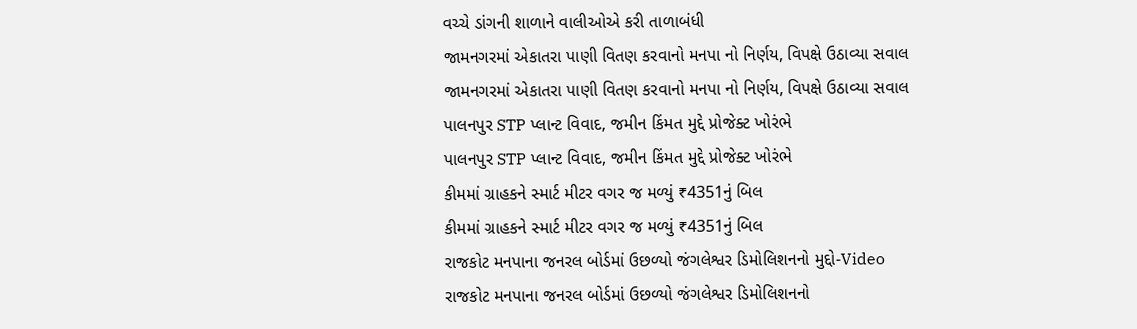વચ્ચે ડાંગની શાળાને વાલીઓએ કરી તાળાબંધી
જામનગરમાં એકાતરા પાણી વિતણ કરવાનો મનપા નો નિર્ણય, વિપક્ષે ઉઠાવ્યા સવાલ
જામનગરમાં એકાતરા પાણી વિતણ કરવાનો મનપા નો નિર્ણય, વિપક્ષે ઉઠાવ્યા સવાલ
પાલનપુર STP પ્લાન્ટ વિવાદ, જમીન કિંમત મુદ્દે પ્રોજેક્ટ ખોરંભે
પાલનપુર STP પ્લાન્ટ વિવાદ, જમીન કિંમત મુદ્દે પ્રોજેક્ટ ખોરંભે
કીમમાં ગ્રાહકને સ્માર્ટ મીટર વગર જ મળ્યું ₹4351નું બિલ
કીમમાં ગ્રાહકને સ્માર્ટ મીટર વગર જ મળ્યું ₹4351નું બિલ
રાજકોટ મનપાના જનરલ બોર્ડમાં ઉછળ્યો જંગલેશ્વર ડિમોલિશનનો મુદ્દો-Video
રાજકોટ મનપાના જનરલ બોર્ડમાં ઉછળ્યો જંગલેશ્વર ડિમોલિશનનો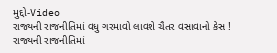મુદ્દો-Video
રાજ્યની રાજનીતિમાં વધુ ગરમાવો લાવશે ચૈતર વસાવાનો કેસ !
રાજ્યની રાજનીતિમાં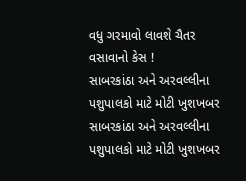વધુ ગરમાવો લાવશે ચૈતર વસાવાનો કેસ !
સાબરકાંઠા અને અરવલ્લીના પશુપાલકો માટે મોટી ખુશખબર
સાબરકાંઠા અને અરવલ્લીના પશુપાલકો માટે મોટી ખુશખબર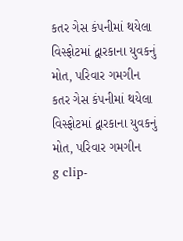કતર ગેસ કંપનીમાં થયેલા વિસ્ફોટમાં દ્વારકાના યુવકનું મોત, પરિવાર ગમગીન
કતર ગેસ કંપનીમાં થયેલા વિસ્ફોટમાં દ્વારકાના યુવકનું મોત, પરિવાર ગમગીન
g clip-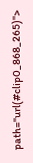path="url(#clip0_868_265)">